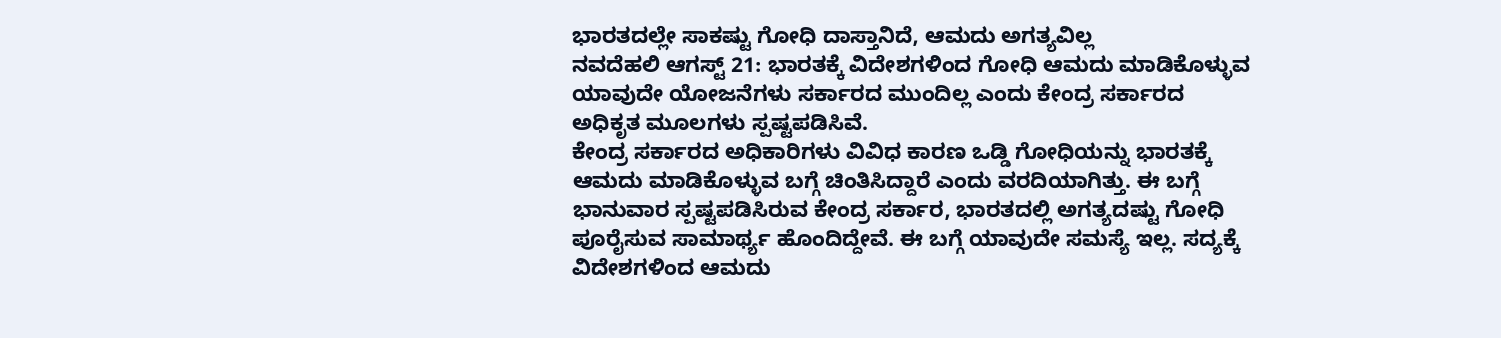ಭಾರತದಲ್ಲೇ ಸಾಕಷ್ಟು ಗೋಧಿ ದಾಸ್ತಾನಿದೆ, ಆಮದು ಅಗತ್ಯವಿಲ್ಲ
ನವದೆಹಲಿ ಆಗಸ್ಟ್ 21: ಭಾರತಕ್ಕೆ ವಿದೇಶಗಳಿಂದ ಗೋಧಿ ಆಮದು ಮಾಡಿಕೊಳ್ಳುವ ಯಾವುದೇ ಯೋಜನೆಗಳು ಸರ್ಕಾರದ ಮುಂದಿಲ್ಲ ಎಂದು ಕೇಂದ್ರ ಸರ್ಕಾರದ ಅಧಿಕೃತ ಮೂಲಗಳು ಸ್ಪಷ್ಟಪಡಿಸಿವೆ.
ಕೇಂದ್ರ ಸರ್ಕಾರದ ಅಧಿಕಾರಿಗಳು ವಿವಿಧ ಕಾರಣ ಒಡ್ಡಿ ಗೋಧಿಯನ್ನು ಭಾರತಕ್ಕೆ ಆಮದು ಮಾಡಿಕೊಳ್ಳುವ ಬಗ್ಗೆ ಚಿಂತಿಸಿದ್ದಾರೆ ಎಂದು ವರದಿಯಾಗಿತ್ತು. ಈ ಬಗ್ಗೆ ಭಾನುವಾರ ಸ್ಪಷ್ಟಪಡಿಸಿರುವ ಕೇಂದ್ರ ಸರ್ಕಾರ, ಭಾರತದಲ್ಲಿ ಅಗತ್ಯದಷ್ಟು ಗೋಧಿ ಪೂರೈಸುವ ಸಾಮಾರ್ಥ್ಯ ಹೊಂದಿದ್ದೇವೆ. ಈ ಬಗ್ಗೆ ಯಾವುದೇ ಸಮಸ್ಯೆ ಇಲ್ಲ. ಸದ್ಯಕ್ಕೆ ವಿದೇಶಗಳಿಂದ ಆಮದು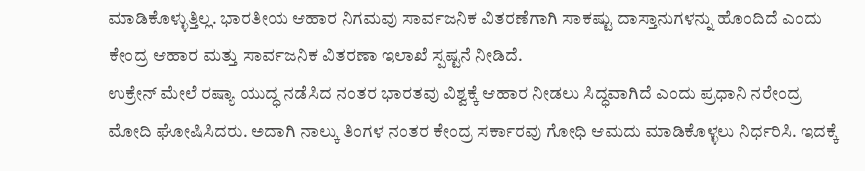ಮಾಡಿಕೊಳ್ಳುತ್ತಿಲ್ಲ. ಭಾರತೀಯ ಆಹಾರ ನಿಗಮವು ಸಾರ್ವಜನಿಕ ವಿತರಣೆಗಾಗಿ ಸಾಕಷ್ಟು ದಾಸ್ತಾನುಗಳನ್ನು ಹೊಂದಿದೆ ಎಂದು ಕೇಂದ್ರ ಆಹಾರ ಮತ್ತು ಸಾರ್ವಜನಿಕ ವಿತರಣಾ ಇಲಾಖೆ ಸ್ಪಷ್ಟನೆ ನೀಡಿದೆ.
ಉಕ್ರೇನ್ ಮೇಲೆ ರಷ್ಯಾ ಯುದ್ಧ ನಡೆಸಿದ ನಂತರ ಭಾರತವು ವಿಶ್ವಕ್ಕೆ ಆಹಾರ ನೀಡಲು ಸಿದ್ಧವಾಗಿದೆ ಎಂದು ಪ್ರಧಾನಿ ನರೇಂದ್ರ ಮೋದಿ ಘೋಷಿಸಿದರು. ಅದಾಗಿ ನಾಲ್ಕು ತಿಂಗಳ ನಂತರ ಕೇಂದ್ರ ಸರ್ಕಾರವು ಗೋಧಿ ಆಮದು ಮಾಡಿಕೊಳ್ಳಲು ನಿರ್ಧರಿಸಿ. ಇದಕ್ಕೆ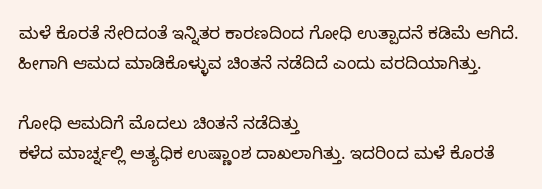ಮಳೆ ಕೊರತೆ ಸೇರಿದಂತೆ ಇನ್ನಿತರ ಕಾರಣದಿಂದ ಗೋಧಿ ಉತ್ಪಾದನೆ ಕಡಿಮೆ ಆಗಿದೆ. ಹೀಗಾಗಿ ಆಮದ ಮಾಡಿಕೊಳ್ಳುವ ಚಿಂತನೆ ನಡೆದಿದೆ ಎಂದು ವರದಿಯಾಗಿತ್ತು.

ಗೋಧಿ ಆಮದಿಗೆ ಮೊದಲು ಚಿಂತನೆ ನಡೆದಿತ್ತು
ಕಳೆದ ಮಾರ್ಚ್ನಲ್ಲಿ ಅತ್ಯಧಿಕ ಉಷ್ಣಾಂಶ ದಾಖಲಾಗಿತ್ತು. ಇದರಿಂದ ಮಳೆ ಕೊರತೆ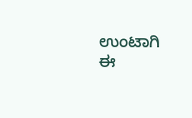ಉಂಟಾಗಿ ಈ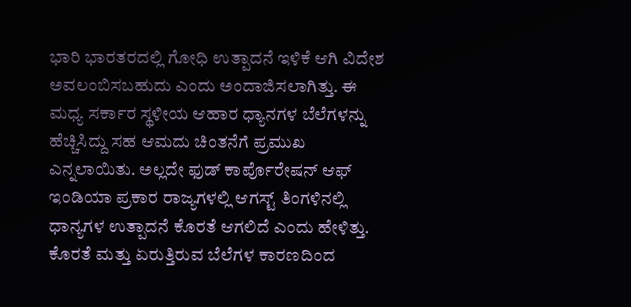ಭಾರಿ ಭಾರತರದಲ್ಲಿ ಗೋಧಿ ಉತ್ಪಾದನೆ ಇಳಿಕೆ ಆಗಿ ವಿದೇಶ ಅವಲಂಬಿಸಬಹುದು ಎಂದು ಅಂದಾಜಿಸಲಾಗಿತ್ತು. ಈ ಮಧ್ಯ ಸರ್ಕಾರ ಸ್ಥಳೀಯ ಆಹಾರ ಧ್ಯಾನಗಳ ಬೆಲೆಗಳನ್ನು ಹೆಚ್ಚಿಸಿದ್ದು ಸಹ ಆಮದು ಚಿಂತನೆಗೆ ಪ್ರಮುಖ ಎನ್ನಲಾಯಿತು. ಅಲ್ಲದೇ ಫುಡ್ ಕಾರ್ಪೊರೇಷನ್ ಆಫ್ ಇಂಡಿಯಾ ಪ್ರಕಾರ ರಾಜ್ಯಗಳಲ್ಲಿ ಆಗಸ್ಟ್ ತಿಂಗಳಿನಲ್ಲಿ ಧಾನ್ಯಗಳ ಉತ್ಪಾದನೆ ಕೊರತೆ ಆಗಲಿದೆ ಎಂದು ಹೇಳಿತ್ತು.
ಕೊರತೆ ಮತ್ತು ಏರುತ್ತಿರುವ ಬೆಲೆಗಳ ಕಾರಣದಿಂದ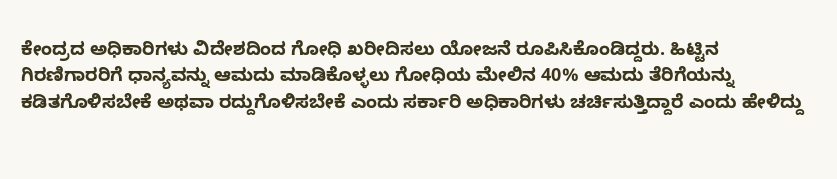ಕೇಂದ್ರದ ಅಧಿಕಾರಿಗಳು ವಿದೇಶದಿಂದ ಗೋಧಿ ಖರೀದಿಸಲು ಯೋಜನೆ ರೂಪಿಸಿಕೊಂಡಿದ್ದರು. ಹಿಟ್ಟಿನ ಗಿರಣಿಗಾರರಿಗೆ ಧಾನ್ಯವನ್ನು ಆಮದು ಮಾಡಿಕೊಳ್ಳಲು ಗೋಧಿಯ ಮೇಲಿನ 40% ಆಮದು ತೆರಿಗೆಯನ್ನು ಕಡಿತಗೊಳಿಸಬೇಕೆ ಅಥವಾ ರದ್ದುಗೊಳಿಸಬೇಕೆ ಎಂದು ಸರ್ಕಾರಿ ಅಧಿಕಾರಿಗಳು ಚರ್ಚಿಸುತ್ತಿದ್ದಾರೆ ಎಂದು ಹೇಳಿದ್ದು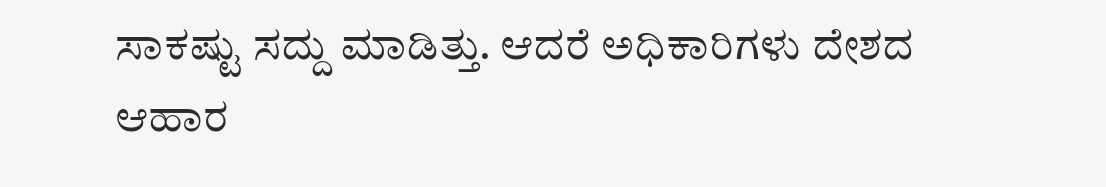ಸಾಕಷ್ಟು ಸದ್ದು ಮಾಡಿತ್ತು. ಆದರೆ ಅಧಿಕಾರಿಗಳು ದೇಶದ ಆಹಾರ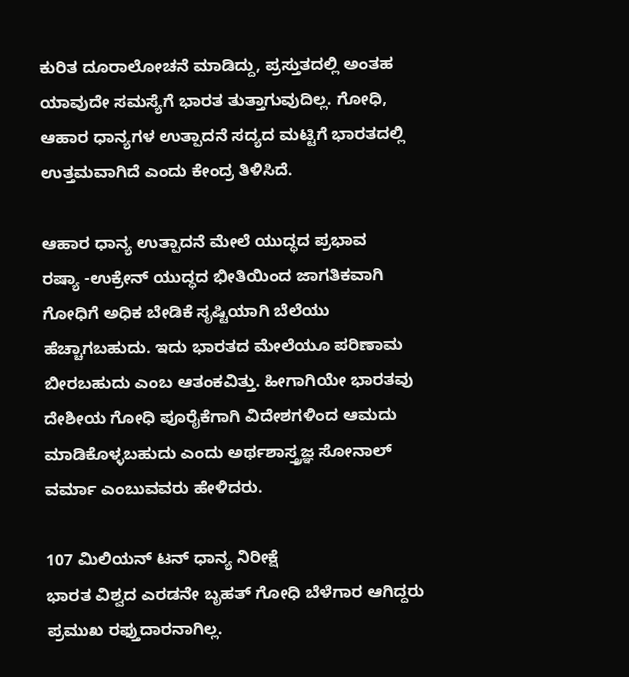ಕುರಿತ ದೂರಾಲೋಚನೆ ಮಾಡಿದ್ದು, ಪ್ರಸ್ತುತದಲ್ಲಿ ಅಂತಹ ಯಾವುದೇ ಸಮಸ್ಯೆಗೆ ಭಾರತ ತುತ್ತಾಗುವುದಿಲ್ಲ. ಗೋಧಿ, ಆಹಾರ ಧಾನ್ಯಗಳ ಉತ್ಪಾದನೆ ಸದ್ಯದ ಮಟ್ಟಿಗೆ ಭಾರತದಲ್ಲಿ ಉತ್ತಮವಾಗಿದೆ ಎಂದು ಕೇಂದ್ರ ತಿಳಿಸಿದೆ.

ಆಹಾರ ಧಾನ್ಯ ಉತ್ಪಾದನೆ ಮೇಲೆ ಯುದ್ಧದ ಪ್ರಭಾವ
ರಷ್ಯಾ -ಉಕ್ರೇನ್ ಯುದ್ಧದ ಭೀತಿಯಿಂದ ಜಾಗತಿಕವಾಗಿ ಗೋಧಿಗೆ ಅಧಿಕ ಬೇಡಿಕೆ ಸೃಷ್ಟಿಯಾಗಿ ಬೆಲೆಯು ಹೆಚ್ಚಾಗಬಹುದು. ಇದು ಭಾರತದ ಮೇಲೆಯೂ ಪರಿಣಾಮ ಬೀರಬಹುದು ಎಂಬ ಆತಂಕವಿತ್ತು. ಹೀಗಾಗಿಯೇ ಭಾರತವು ದೇಶೀಯ ಗೋಧಿ ಪೂರೈಕೆಗಾಗಿ ವಿದೇಶಗಳಿಂದ ಆಮದು ಮಾಡಿಕೊಳ್ಳಬಹುದು ಎಂದು ಅರ್ಥಶಾಸ್ತ್ರಜ್ಞ ಸೋನಾಲ್ ವರ್ಮಾ ಎಂಬುವವರು ಹೇಳಿದರು.

107 ಮಿಲಿಯನ್ ಟನ್ ಧಾನ್ಯ ನಿರೀಕ್ಷೆ
ಭಾರತ ವಿಶ್ವದ ಎರಡನೇ ಬೃಹತ್ ಗೋಧಿ ಬೆಳೆಗಾರ ಆಗಿದ್ದರು ಪ್ರಮುಖ ರಫ್ತುದಾರನಾಗಿಲ್ಲ.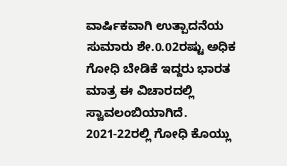ವಾರ್ಷಿಕವಾಗಿ ಉತ್ಪಾದನೆಯ ಸುಮಾರು ಶೇ.0.02ರಷ್ಟು ಅಧಿಕ ಗೋಧಿ ಬೇಡಿಕೆ ಇದ್ದರು ಭಾರತ ಮಾತ್ರ ಈ ವಿಚಾರದಲ್ಲಿ ಸ್ವಾವಲಂಬಿಯಾಗಿದೆ. 2021-22ರಲ್ಲಿ ಗೋಧಿ ಕೊಯ್ಲು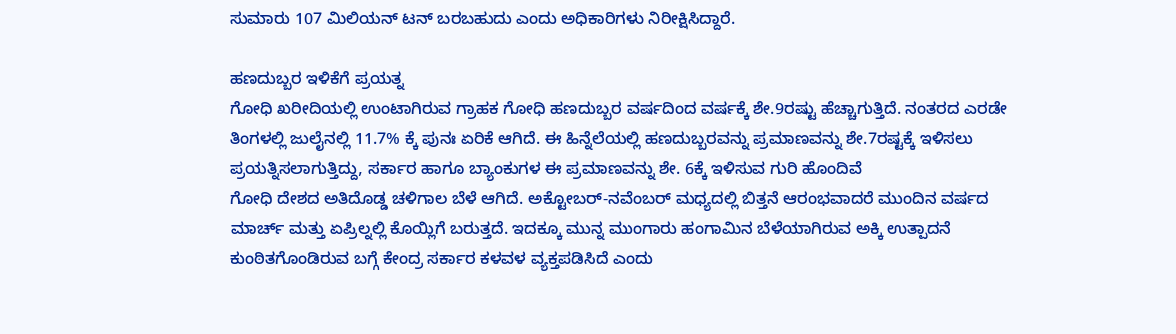ಸುಮಾರು 107 ಮಿಲಿಯನ್ ಟನ್ ಬರಬಹುದು ಎಂದು ಅಧಿಕಾರಿಗಳು ನಿರೀಕ್ಷಿಸಿದ್ದಾರೆ.

ಹಣದುಬ್ಬರ ಇಳಿಕೆಗೆ ಪ್ರಯತ್ನ
ಗೋಧಿ ಖರೀದಿಯಲ್ಲಿ ಉಂಟಾಗಿರುವ ಗ್ರಾಹಕ ಗೋಧಿ ಹಣದುಬ್ಬರ ವರ್ಷದಿಂದ ವರ್ಷಕ್ಕೆ ಶೇ.9ರಷ್ಟು ಹೆಚ್ಚಾಗುತ್ತಿದೆ. ನಂತರದ ಎರಡೇ ತಿಂಗಳಲ್ಲಿ ಜುಲೈನಲ್ಲಿ 11.7% ಕ್ಕೆ ಪುನಃ ಏರಿಕೆ ಆಗಿದೆ. ಈ ಹಿನ್ನೆಲೆಯಲ್ಲಿ ಹಣದುಬ್ಬರವನ್ನು ಪ್ರಮಾಣವನ್ನು ಶೇ.7ರಷ್ಟಕ್ಕೆ ಇಳಿಸಲು ಪ್ರಯತ್ನಿಸಲಾಗುತ್ತಿದ್ದು, ಸರ್ಕಾರ ಹಾಗೂ ಬ್ಯಾಂಕುಗಳ ಈ ಪ್ರಮಾಣವನ್ನು ಶೇ. 6ಕ್ಕೆ ಇಳಿಸುವ ಗುರಿ ಹೊಂದಿವೆ
ಗೋಧಿ ದೇಶದ ಅತಿದೊಡ್ಡ ಚಳಿಗಾಲ ಬೆಳೆ ಆಗಿದೆ. ಅಕ್ಟೋಬರ್-ನವೆಂಬರ್ ಮಧ್ಯದಲ್ಲಿ ಬಿತ್ತನೆ ಆರಂಭವಾದರೆ ಮುಂದಿನ ವರ್ಷದ ಮಾರ್ಚ್ ಮತ್ತು ಏಪ್ರಿಲ್ನಲ್ಲಿ ಕೊಯ್ಲಿಗೆ ಬರುತ್ತದೆ. ಇದಕ್ಕೂ ಮುನ್ನ ಮುಂಗಾರು ಹಂಗಾಮಿನ ಬೆಳೆಯಾಗಿರುವ ಅಕ್ಕಿ ಉತ್ಪಾದನೆ ಕುಂಠಿತಗೊಂಡಿರುವ ಬಗ್ಗೆ ಕೇಂದ್ರ ಸರ್ಕಾರ ಕಳವಳ ವ್ಯಕ್ತಪಡಿಸಿದೆ ಎಂದು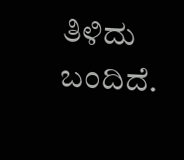ತಿಳಿದು ಬಂದಿದೆ.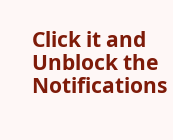Click it and Unblock the Notifications